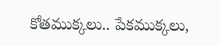కోతముక్కలు.. పేకముక్కలు,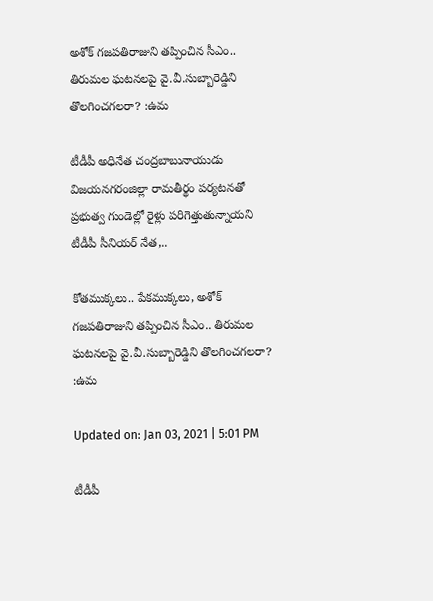అశోక్ గజపతిరాజుని తప్పించిన సీఎం.. తిరుమల ఘటనలపై వై.వీ.సుబ్బారెడ్డిని తొలగించగలరా? :ఉమ

టీడీపీ అధినేత చంద్రబాబునాయుడు విజయనగరంజిల్లా రామతీర్థం పర్యటనతో ప్రభుత్వ గుండెల్లో రైళ్లు పరిగెత్తుతున్నాయని టీడీపీ సీనియర్ నేత,..

కోతముక్కలు.. పేకముక్కలు, అశోక్ గజపతిరాజుని తప్పించిన సీఎం.. తిరుమల ఘటనలపై వై.వీ.సుబ్బారెడ్డిని తొలగించగలరా? :ఉమ

Updated on: Jan 03, 2021 | 5:01 PM

టీడీపీ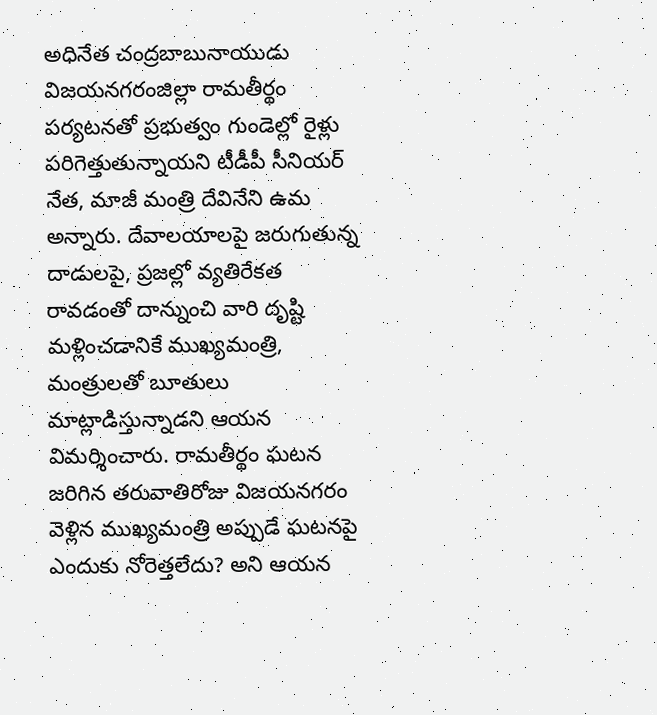అధినేత చంద్రబాబునాయుడు విజయనగరంజిల్లా రామతీర్థం పర్యటనతో ప్రభుత్వం గుండెల్లో రైళ్లు పరిగెత్తుతున్నాయని టీడీపీ సీనియర్ నేత, మాజీ మంత్రి దేవినేని ఉమ అన్నారు. దేవాలయాలపై జరుగుతున్న దాడులపై, ప్రజల్లో వ్యతిరేకత రావడంతో దాన్నుంచి వారి దృష్టి మళ్లించడానికే ముఖ్యమంత్రి, మంత్రులతో బూతులు మాట్లాడిస్తున్నాడని ఆయన విమర్శించారు. రామతీర్థం ఘటన జరిగిన తరువాతిరోజు విజయనగరం వెళ్లిన ముఖ్యమంత్రి అప్పుడే ఘటనపై ఎందుకు నోరెత్తలేదు? అని ఆయన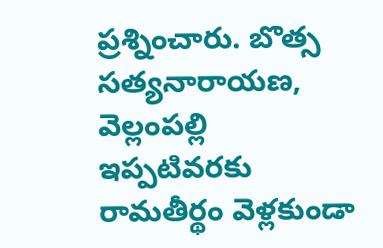ప్రశ్నించారు. బొత్స సత్యనారాయణ, వెల్లంపల్లి ఇప్పటివరకు రామతీర్థం వెళ్లకుండా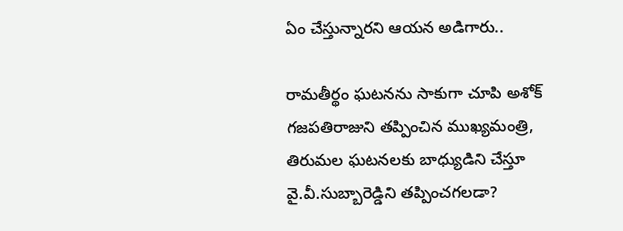ఏం చేస్తున్నారని ఆయన అడిగారు..

రామతీర్థం ఘటనను సాకుగా చూపి అశోక్ గజపతిరాజుని తప్పించిన ముఖ్యమంత్రి, తిరుమల ఘటనలకు బాధ్యుడిని చేస్తూ వై.వీ.సుబ్బారెడ్డిని తప్పించగలడా?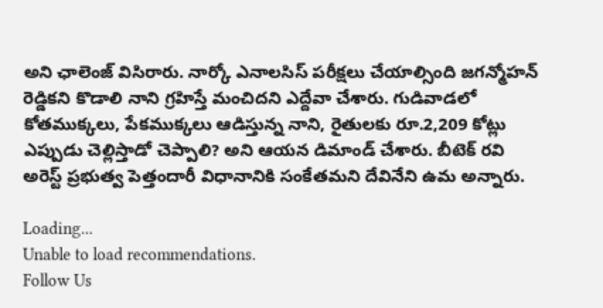అని ఛాలెంజ్ విసిరారు. నార్కో ఎనాలసిస్ పరీక్షలు చేయాల్సింది జగన్మోహన్ రెడ్డికని కొడాలి నాని గ్రహిస్తే మంచిదని ఎద్దేవా చేశారు. గుడివాడలో కోతముక్కలు, పేకముక్కలు ఆడిస్తున్న నాని, రైతులకు రూ.2,209 కోట్లు ఎప్పుడు చెల్లిస్తాడో చెప్పాలి? అని ఆయన డిమాండ్ చేశారు. బీటెక్ రవి అరెస్ట్ ప్రభుత్వ పెత్తందారీ విధానానికి సంకేతమని దేవినేని ఉమ అన్నారు.

Loading...
Unable to load recommendations.
Follow Us